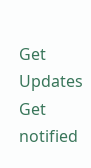Get Updates
Get notified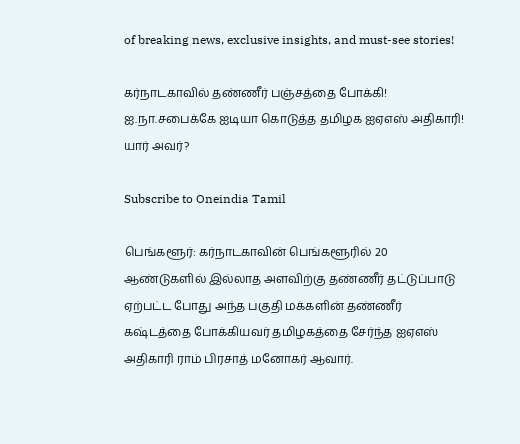of breaking news, exclusive insights, and must-see stories!

கர்நாடகாவில் தண்ணீர் பஞ்சத்தை போக்கி! ஐ.நா.சபைக்கே ஐடியா கொடுத்த தமிழக ஐஏஎஸ் அதிகாரி! யார் அவர்?

Subscribe to Oneindia Tamil

பெங்களூர்: கர்நாடகாவின் பெங்களூரில் 20 ஆண்டுகளில் இல்லாத அளவிற்கு தண்ணீர் தட்டுப்பாடு ஏற்பட்ட போது அந்த பகுதி மக்களின் தண்ணீர் கஷ்டத்தை போக்கியவர் தமிழகத்தை சேர்ந்த ஐஏஎஸ் அதிகாரி ராம் பிரசாத் மனோகர் ஆவார்.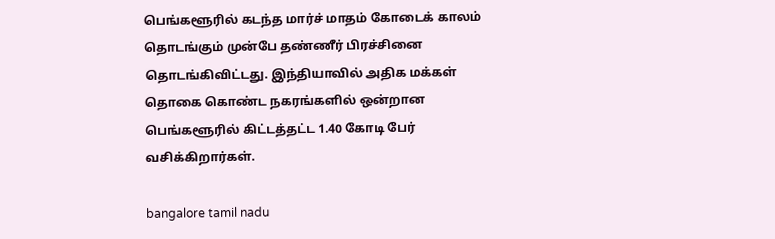பெங்களூரில் கடந்த மார்ச் மாதம் கோடைக் காலம் தொடங்கும் முன்பே தண்ணீர் பிரச்சினை தொடங்கிவிட்டது. இந்தியாவில் அதிக மக்கள் தொகை கொண்ட நகரங்களில் ஒன்றான பெங்களூரில் கிட்டத்தட்ட 1.40 கோடி பேர் வசிக்கிறார்கள்.

bangalore tamil nadu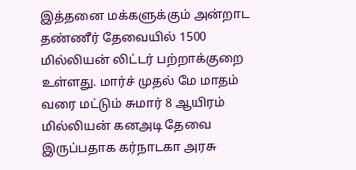இத்தனை மக்களுக்கும் அன்றாட தண்ணீர் தேவையில் 1500 மில்லியன் லிட்டர் பற்றாக்குறை உள்ளது. மார்ச் முதல் மே மாதம் வரை மட்டும் சுமார் 8 ஆயிரம் மில்லியன் கனஅடி தேவை இருப்பதாக கர்நாடகா அரசு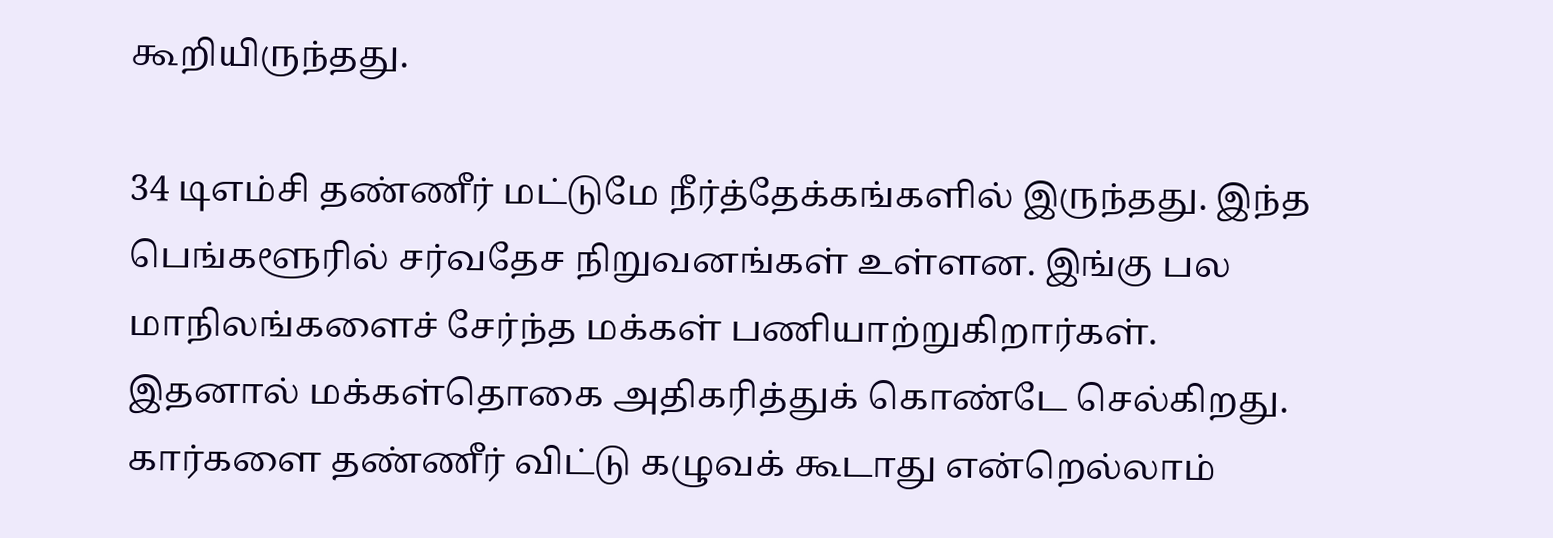கூறியிருந்தது.

34 டிஎம்சி தண்ணீர் மட்டுமே நீர்த்தேக்கங்களில் இருந்தது. இந்த பெங்களூரில் சர்வதேச நிறுவனங்கள் உள்ளன. இங்கு பல மாநிலங்களைச் சேர்ந்த மக்கள் பணியாற்றுகிறார்கள். இதனால் மக்கள்தொகை அதிகரித்துக் கொண்டே செல்கிறது. கார்களை தண்ணீர் விட்டு கழுவக் கூடாது என்றெல்லாம்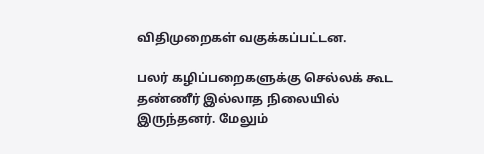விதிமுறைகள் வகுக்கப்பட்டன.

பலர் கழிப்பறைகளுக்கு செல்லக் கூட தண்ணீர் இல்லாத நிலையில் இருந்தனர். மேலும்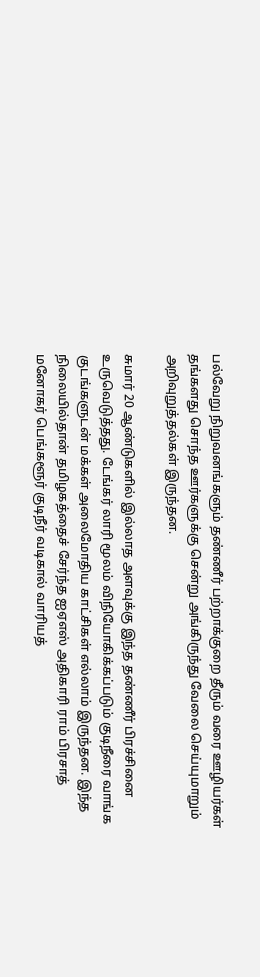பல்வேறு நிறுவனங்களும் தண்ணீர் பற்றாக்குறை தீரும் வரை ஊழியர்கள் தங்களது சொந்த ஊர்களுக்கு சென்று அங்கிருந்து வேலை செய்யுமாறும் அறிவுறுத்தல்கள் இருந்தன.

சுமார் 20 ஆண்டுகளில் இல்லாத அளவுக்கு இந்த தண்ணீர் பிரச்சினை உருவெடுத்தது. டேங்கர் லாரி மூலம் விநியோகிக்கப்படும் குடிநீரை வாங்க குடங்களுடன் மக்கள் அலைமோதிய காட்சிகள் எல்லாம் இருந்தன. இந்த நிலையில்தான் தமிழகத்தைச் சேர்ந்த ஐஏஎஸ் அதிகாரி ராம் பிரசாத் மனோகர் பெங்களூர் குடிநீர் வடிகால் வாரியத்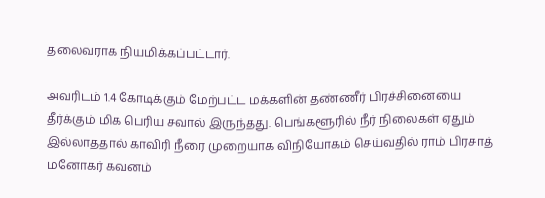தலைவராக நியமிக்கப்பட்டார்.

அவரிடம் 1.4 கோடிக்கும் மேற்பட்ட மக்களின் தண்ணீர் பிரச்சினையை தீர்க்கும் மிக பெரிய சவால் இருந்தது. பெங்களூரில் நீர் நிலைகள் ஏதும் இல்லாததால் காவிரி நீரை முறையாக விநியோகம் செய்வதில் ராம் பிரசாத் மனோகர் கவனம்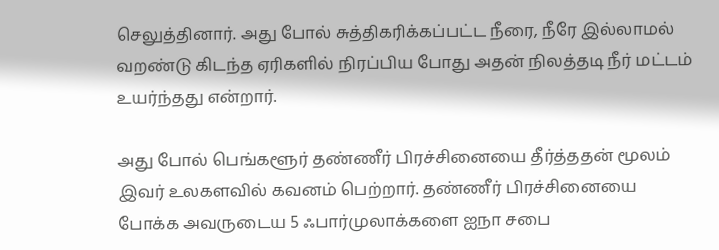செலுத்தினார். அது போல் சுத்திகரிக்கப்பட்ட நீரை, நீரே இல்லாமல் வறண்டு கிடந்த ஏரிகளில் நிரப்பிய போது அதன் நிலத்தடி நீர் மட்டம் உயர்ந்தது என்றார்.

அது போல் பெங்களூர் தண்ணீர் பிரச்சினையை தீர்த்ததன் மூலம் இவர் உலகளவில் கவனம் பெற்றார். தண்ணீர் பிரச்சினையை போக்க அவருடைய 5 ஃபார்முலாக்களை ஐநா சபை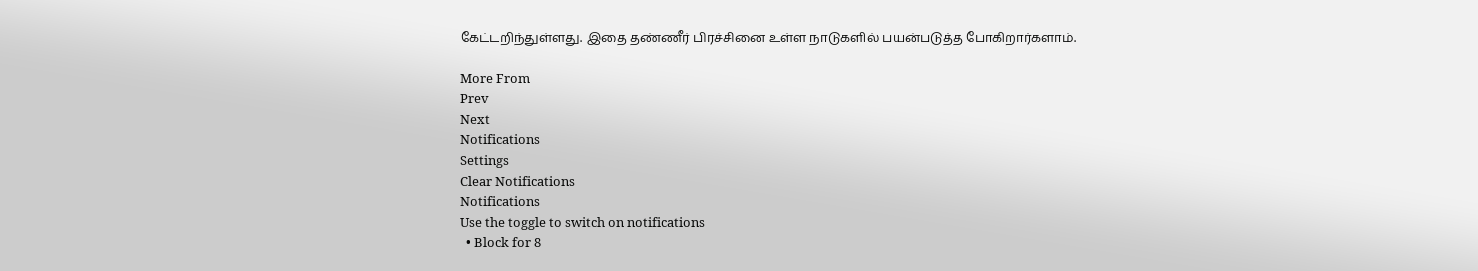கேட்டறிந்துள்ளது. இதை தண்ணீர் பிரச்சினை உள்ள நாடுகளில் பயன்படுத்த போகிறார்களாம்.

More From
Prev
Next
Notifications
Settings
Clear Notifications
Notifications
Use the toggle to switch on notifications
  • Block for 8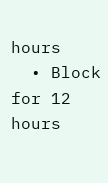hours
  • Block for 12 hours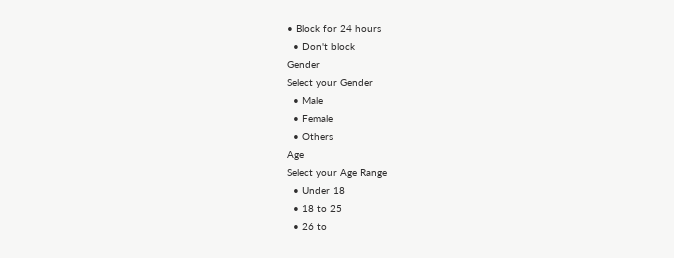• Block for 24 hours
  • Don't block
Gender
Select your Gender
  • Male
  • Female
  • Others
Age
Select your Age Range
  • Under 18
  • 18 to 25
  • 26 to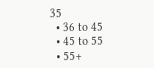35
  • 36 to 45
  • 45 to 55
  • 55+